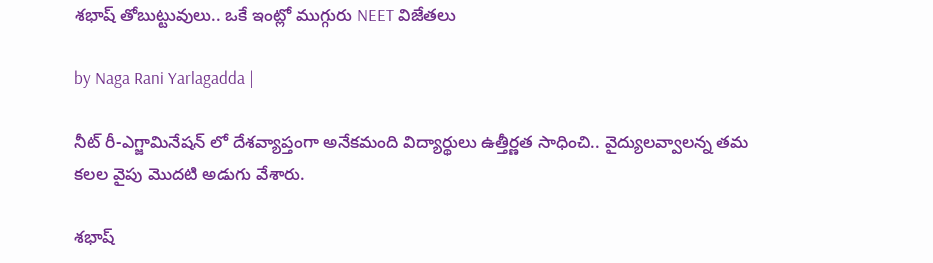శభాష్ తోబుట్టువులు.. ఒకే ఇంట్లో ముగ్గురు NEET విజేతలు

by Naga Rani Yarlagadda |

నీట్ రీ-ఎగ్జామినేషన్ లో దేశవ్యాప్తంగా అనేకమంది విద్యార్థులు ఉత్తీర్ణత సాధించి.. వైద్యులవ్వాలన్న తమ కలల వైపు మొదటి అడుగు వేశారు.

శభాష్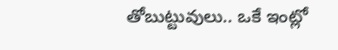తోబుట్టువులు.. ఒకే ఇంట్లో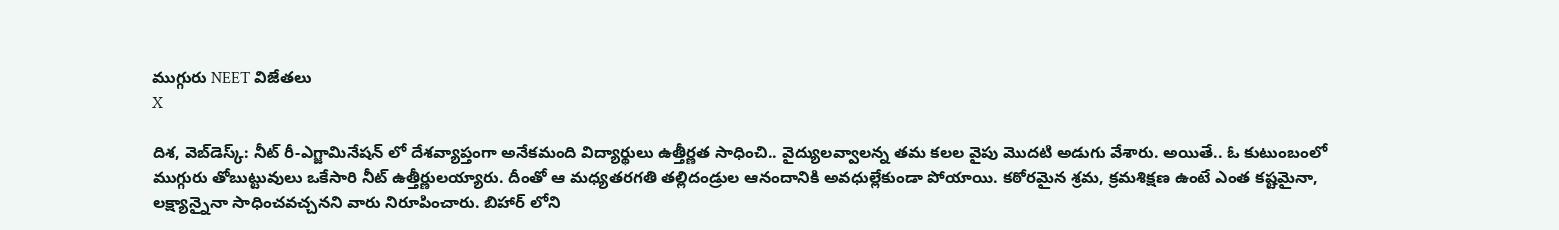ముగ్గురు NEET విజేతలు
X

దిశ, వెబ్‌డెస్క్: నీట్ రీ-ఎగ్జామినేషన్ లో దేశవ్యాప్తంగా అనేకమంది విద్యార్థులు ఉత్తీర్ణత సాధించి.. వైద్యులవ్వాలన్న తమ కలల వైపు మొదటి అడుగు వేశారు. అయితే.. ఓ కుటుంబంలో ముగ్గురు తోబుట్టువులు ఒకేసారి నీట్ ఉత్తీర్ణులయ్యారు. దీంతో ఆ మధ్యతరగతి తల్లిదండ్రుల ఆనందానికి అవధుల్లేకుండా పోయాయి. కఠోరమైన శ్రమ, క్రమశిక్షణ ఉంటే ఎంత కష్టమైనా, లక్ష్యాన్నైనా సాధించవచ్చనని వారు నిరూపించారు. బిహార్ లోని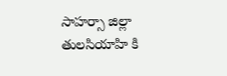సాహర్సా జిల్లా తులసియాహి కి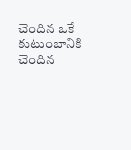చెందిన ఒకే కుటుంబానికి చెందిన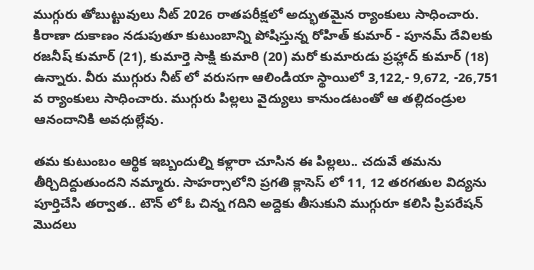ముగ్గురు తోబుట్టువులు నీట్ 2026 రాతపరీక్షలో అద్భుతమైన ర్యాంకులు సాధించారు. కిరాణా దుకాణం నడుపుతూ కుటుంబాన్ని పోషిస్తున్న రోహిత్ కుమార్ - పూనమ్ దేవిలకు రజనీష్ కుమార్ (21), కుమార్తె సాక్షి కుమారి (20) మరో కుమారుడు ప్రహ్లాద్ కుమార్ (18) ఉన్నారు. వీరు ముగ్గురు నీట్ లో వరుసగా ఆలిండియా స్థాయిలో 3,122,- 9,672, -26,751 వ ర్యాంకులు సాధించారు. ముగ్గురు పిల్లలు వైద్యులు కానుండటంతో ఆ తల్లిదండ్రుల ఆనందానికి అవధుల్లేవు.

తమ కుటుంబం ఆర్థిక ఇబ్బందుల్ని కళ్లారా చూసిన ఈ పిల్లలు.. చదువే తమను తీర్చిదిద్దుతుందని నమ్మారు. సాహర్సాలోని ప్రగతి క్లాసెస్ లో 11, 12 తరగతుల విద్యను పూర్తిచేసి తర్వాత.. టౌన్ లో ఓ చిన్న గదిని అద్దెకు తీసుకుని ముగ్గురూ కలిసి ప్రిపరేషన్ మొదలు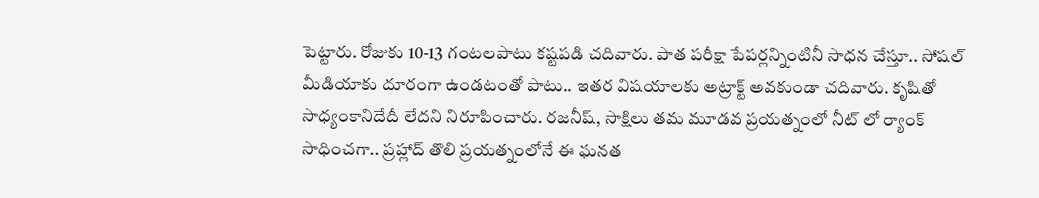పెట్టారు. రోజుకు 10-13 గంటలపాటు కష్టపడి చదివారు. పాత పరీక్షా పేపర్లన్నింటినీ సాధన చేస్తూ.. సోషల్ మీడియాకు దూరంగా ఉండటంతో పాటు.. ఇతర విషయాలకు అట్రాక్ట్ అవకుండా చదివారు. కృషితో సాధ్యంకానిదేదీ లేదని నిరూపించారు. రజనీష్, సాక్షిలు తమ మూడవ ప్రయత్నంలో నీట్ లో ర్యాంక్ సాధించగా.. ప్రహ్లాద్ తొలి ప్రయత్నంలోనే ఈ ఘనత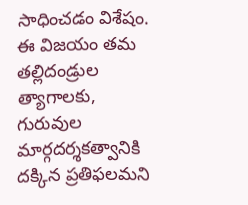సాధించడం విశేషం. ఈ విజయం తమ తల్లిదండ్రుల త్యాగాలకు, గురువుల మార్గదర్శకత్వానికి దక్కిన ప్రతిఫలమని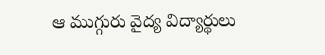ఆ ముగ్గురు వైద్య విద్యార్థులు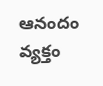ఆనందం వ్యక్తం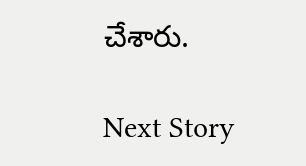చేశారు.

Next Story